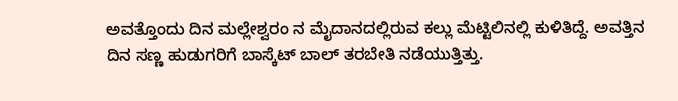ಅವತ್ತೊಂದು ದಿನ ಮಲ್ಲೇಶ್ವರಂ ನ ಮೈದಾನದಲ್ಲಿರುವ ಕಲ್ಲು ಮೆಟ್ಟಿಲಿನಲ್ಲಿ ಕುಳಿತಿದ್ದೆ. ಅವತ್ತಿನ ದಿನ ಸಣ್ಣ ಹುಡುಗರಿಗೆ ಬಾಸ್ಕೆಟ್ ಬಾಲ್ ತರಬೇತಿ ನಡೆಯುತ್ತಿತ್ತು.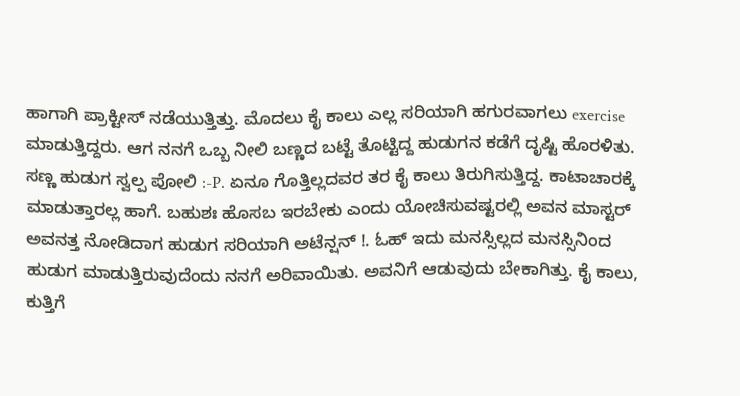ಹಾಗಾಗಿ ಪ್ರಾಕ್ಟೀಸ್ ನಡೆಯುತ್ತಿತ್ತು. ಮೊದಲು ಕೈ ಕಾಲು ಎಲ್ಲ ಸರಿಯಾಗಿ ಹಗುರವಾಗಲು exercise ಮಾಡುತ್ತಿದ್ದರು. ಆಗ ನನಗೆ ಒಬ್ಬ ನೀಲಿ ಬಣ್ಣದ ಬಟ್ಟೆ ತೊಟ್ಟಿದ್ದ ಹುಡುಗನ ಕಡೆಗೆ ದೃಷ್ಟಿ ಹೊರಳಿತು. ಸಣ್ಣ ಹುಡುಗ ಸ್ವಲ್ಪ ಪೋಲಿ :-P. ಏನೂ ಗೊತ್ತಿಲ್ಲದವರ ತರ ಕೈ ಕಾಲು ತಿರುಗಿಸುತ್ತಿದ್ದ. ಕಾಟಾಚಾರಕ್ಕೆ ಮಾಡುತ್ತಾರಲ್ಲ ಹಾಗೆ. ಬಹುಶಃ ಹೊಸಬ ಇರಬೇಕು ಎಂದು ಯೋಚಿಸುವಷ್ಟರಲ್ಲಿ ಅವನ ಮಾಸ್ಟರ್ ಅವನತ್ತ ನೋಡಿದಾಗ ಹುಡುಗ ಸರಿಯಾಗಿ ಅಟೆನ್ಷನ್ !. ಓಹ್ ಇದು ಮನಸ್ಸಿಲ್ಲದ ಮನಸ್ಸಿನಿಂದ ಹುಡುಗ ಮಾಡುತ್ತಿರುವುದೆಂದು ನನಗೆ ಅರಿವಾಯಿತು. ಅವನಿಗೆ ಆಡುವುದು ಬೇಕಾಗಿತ್ತು. ಕೈ ಕಾಲು, ಕುತ್ತಿಗೆ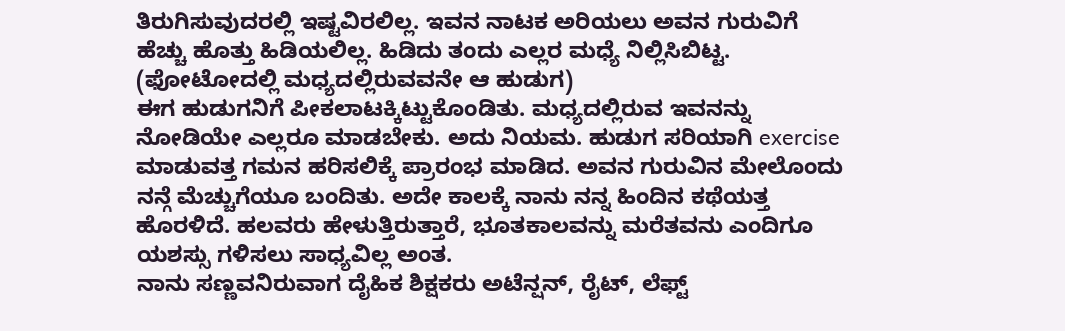ತಿರುಗಿಸುವುದರಲ್ಲಿ ಇಷ್ಟವಿರಲಿಲ್ಲ. ಇವನ ನಾಟಕ ಅರಿಯಲು ಅವನ ಗುರುವಿಗೆ ಹೆಚ್ಚು ಹೊತ್ತು ಹಿಡಿಯಲಿಲ್ಲ. ಹಿಡಿದು ತಂದು ಎಲ್ಲರ ಮಧ್ಯೆ ನಿಲ್ಲಿಸಿಬಿಟ್ಟ. (ಫೋಟೋದಲ್ಲಿ ಮಧ್ಯದಲ್ಲಿರುವವನೇ ಆ ಹುಡುಗ)
ಈಗ ಹುಡುಗನಿಗೆ ಪೀಕಲಾಟಕ್ಕಿಟ್ಟುಕೊಂಡಿತು. ಮಧ್ಯದಲ್ಲಿರುವ ಇವನನ್ನು ನೋಡಿಯೇ ಎಲ್ಲರೂ ಮಾಡಬೇಕು. ಅದು ನಿಯಮ. ಹುಡುಗ ಸರಿಯಾಗಿ exercise ಮಾಡುವತ್ತ ಗಮನ ಹರಿಸಲಿಕ್ಕೆ ಪ್ರಾರಂಭ ಮಾಡಿದ. ಅವನ ಗುರುವಿನ ಮೇಲೊಂದು ನನ್ಗೆ ಮೆಚ್ಚುಗೆಯೂ ಬಂದಿತು. ಅದೇ ಕಾಲಕ್ಕೆ ನಾನು ನನ್ನ ಹಿಂದಿನ ಕಥೆಯತ್ತ ಹೊರಳಿದೆ. ಹಲವರು ಹೇಳುತ್ತಿರುತ್ತಾರೆ, ಭೂತಕಾಲವನ್ನು ಮರೆತವನು ಎಂದಿಗೂ ಯಶಸ್ಸು ಗಳಿಸಲು ಸಾಧ್ಯವಿಲ್ಲ ಅಂತ.
ನಾನು ಸಣ್ಣವನಿರುವಾಗ ದೈಹಿಕ ಶಿಕ್ಷಕರು ಅಟೆನ್ಷನ್, ರೈಟ್, ಲೆಫ್ಟ್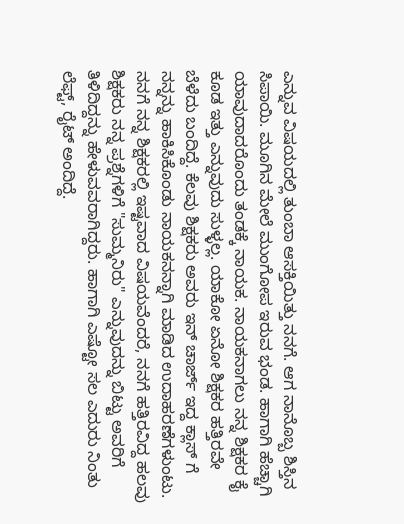ಎನ್ನುವ ವಿಷಯದಲ್ಲಿ ತುಂಬಾ ಆಸಕ್ತಿಯಿತ್ತು ನನಗೆ. ಆಗ ನಾನೊಬ್ಬ ಶಿಸ್ತಿನ ಸಿಪಾಯಿ. ಮೂಗಿನ ಮೇಲೆ ಮುಂಗೋಪ ಇರುವ ಭಂಡ. ಹಾಗಾಗಿ ಹೆಚ್ಚಾಗಿ ಯಾವುದಾದರೊಂದು ತಂಡಕ್ಕೆ ನಾಯಕ. ನಾಯಕನಾಗಲು ನನ್ನ ಶಿಕ್ಷಕರ ಕೈ ಕೂಡ ಇತ್ತು ಎನ್ನುವುದು ಸುಳ್ಳಲ್ಲ. ಯಾಕೋ ಏನೋ ಶಿಕ್ಷಕರ ಹತ್ತಿರವೇ ಬೆಳೆದು ಬಂದಿದ್ದೆ. ಕೆಲವು ಶಿಕ್ಷಕರು ಅವರು ಇನ್ ಚಾರ್ಜ್ ಇದ್ದ ಕ್ಲಾಸ್ ಗೆ ನನ್ನನ್ನು ಹಾಕಿಸಿಕೊಂಡು ನಾಯಕನನ್ನಾಗಿ ಮಾಡಿದ ಉದಾಹರಣೆಗಳುಂಟು. ನನಗೆ ನನ್ನ ಶಿಕ್ಷಕರಲ್ಲಿ ಇಷ್ಟವಾದ ವಿಷಯವೆಂದರೆ, ನನಗೆ ಹತ್ತಿರವಿದ್ದ ಹಲವು ಶಿಕ್ಷಕರು ನನ್ನ ಪ್ರಶ್ನೆಗಳಿಗೆ "ಸುಮ್ಮನಿರು" ಎನ್ನುವುದನ್ನು ಬಿಟ್ಟು ಅವರಿಗೆ ತಿಳಿದಿದ್ದನ್ನು ಹೇಳುವವರಾಗಿದ್ದರು. ಹಾಗಾಗಿ ಎಷ್ಟೋ ಸಲ ಎದುರು ನಿಂತು ಲೆಫ್ಟ್, ರೈಟ್ ಅಂದಿದ್ದೆ.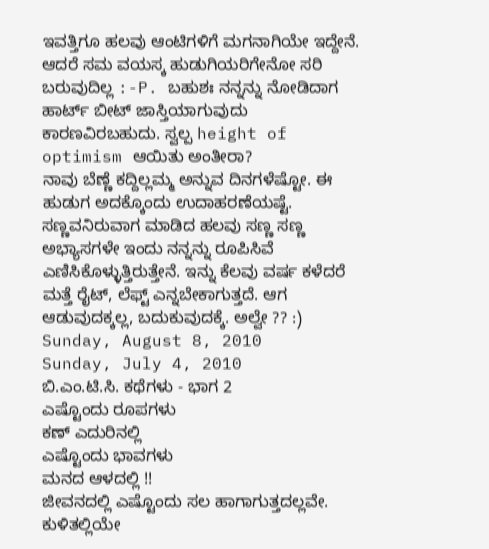ಇವತ್ತಿಗೂ ಹಲವು ಆಂಟಿಗಳಿಗೆ ಮಗನಾಗಿಯೇ ಇದ್ದೇನೆ. ಆದರೆ ಸಮ ವಯಸ್ಕ ಹುಡುಗಿಯರಿಗೇನೋ ಸರಿ ಬರುವುದಿಲ್ಲ :-P. ಬಹುಶಃ ನನ್ನನ್ನು ನೋಡಿದಾಗ ಹಾರ್ಟ್ ಬೀಟ್ ಜಾಸ್ತಿಯಾಗುವುದು ಕಾರಣವಿರಬಹುದು. ಸ್ವಲ್ಪ height of optimism ಆಯಿತು ಅಂತೀರಾ?
ನಾವು ಬೆಣ್ಣೆ ಕದ್ದಿಲ್ಲಮ್ಮ ಅನ್ನುವ ದಿನಗಳೆಷ್ಟೋ. ಈ ಹುಡುಗ ಅದಕ್ಕೊಂದು ಉದಾಹರಣೆಯಷ್ಟೆ. ಸಣ್ಣವನಿರುವಾಗ ಮಾಡಿದ ಹಲವು ಸಣ್ಣ ಸಣ್ಣ ಅಭ್ಯಾಸಗಳೇ ಇಂದು ನನ್ನನ್ನು ರೂಪಿಸಿವೆ ಎಣಿಸಿಕೊಳ್ಳುತ್ತಿರುತ್ತೇನೆ. ಇನ್ನು ಕೆಲವು ವರ್ಷ ಕಳೆದರೆ ಮತ್ತೆ ರೈಟ್, ಲೆಫ್ಟ್ ಎನ್ನಬೇಕಾಗುತ್ತದೆ. ಆಗ ಆಡುವುದಕ್ಕಲ್ಲ, ಬದುಕುವುದಕ್ಕೆ. ಅಲ್ವೇ ?? :)
Sunday, August 8, 2010
Sunday, July 4, 2010
ಬಿ.ಎಂ.ಟಿ.ಸಿ. ಕಥೆಗಳು - ಭಾಗ 2
ಎಷ್ಟೊಂದು ರೂಪಗಳು
ಕಣ್ ಎದುರಿನಲ್ಲಿ
ಎಷ್ಟೊಂದು ಭಾವಗಳು
ಮನದ ಆಳದಲ್ಲಿ !!
ಜೀವನದಲ್ಲಿ ಎಷ್ಟೊಂದು ಸಲ ಹಾಗಾಗುತ್ತದಲ್ಲವೇ. ಕುಳಿತಲ್ಲಿಯೇ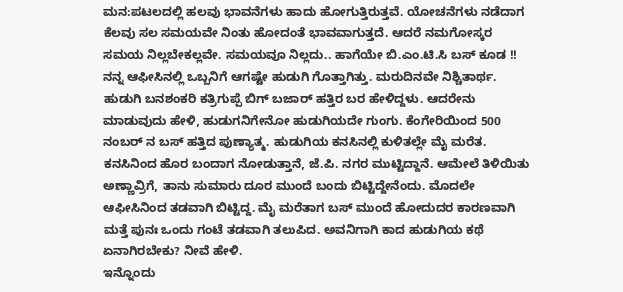ಮನ:ಪಟಲದಲ್ಲಿ ಹಲವು ಭಾವನೆಗಳು ಹಾದು ಹೋಗುತ್ತಿರುತ್ತವೆ. ಯೋಚನೆಗಳು ನಡೆದಾಗ ಕೆಲವು ಸಲ ಸಮಯವೇ ನಿಂತು ಹೋದಂತೆ ಭಾವವಾಗುತ್ತದೆ. ಆದರೆ ನಮಗೋಸ್ಕರ ಸಮಯ ನಿಲ್ಲಬೇಕಲ್ಲವೇ. ಸಮಯವೂ ನಿಲ್ಲದು.. ಹಾಗೆಯೇ ಬಿ.ಎಂ.ಟಿ.ಸಿ ಬಸ್ ಕೂಡ !!
ನನ್ನ ಆಫೀಸಿನಲ್ಲಿ ಒಬ್ಬನಿಗೆ ಆಗಷ್ಟೇ ಹುಡುಗಿ ಗೊತ್ತಾಗಿತ್ತು. ಮರುದಿನವೇ ನಿಶ್ಚಿತಾರ್ಥ. ಹುಡುಗಿ ಬನಶಂಕರಿ ಕತ್ರಿಗುಪ್ಪೆ ಬಿಗ್ ಬಜಾರ್ ಹತ್ತಿರ ಬರ ಹೇಳಿದ್ದಳು. ಆದರೇನು ಮಾಡುವುದು ಹೇಳಿ, ಹುಡುಗನಿಗೇನೋ ಹುಡುಗಿಯದೇ ಗುಂಗು. ಕೆಂಗೇರಿಯಿಂದ 500 ನಂಬರ್ ನ ಬಸ್ ಹತ್ತಿದ ಪುಣ್ಯಾತ್ಮ. ಹುಡುಗಿಯ ಕನಸಿನಲ್ಲಿ ಕುಳಿತಲ್ಲೇ ಮೈ ಮರೆತ. ಕನಸಿನಿಂದ ಹೊರ ಬಂದಾಗ ನೋಡುತ್ತಾನೆ, ಜೆ.ಪಿ. ನಗರ ಮುಟ್ಟಿದ್ದಾನೆ. ಆಮೇಲೆ ತಿಳಿಯಿತು ಅಣ್ಣಾವ್ರಿಗೆ, ತಾನು ಸುಮಾರು ದೂರ ಮುಂದೆ ಬಂದು ಬಿಟ್ಟಿದ್ದೇನೆಂದು. ಮೊದಲೇ ಆಫೀಸಿನಿಂದ ತಡವಾಗಿ ಬಿಟ್ಟಿದ್ದ. ಮೈ ಮರೆತಾಗ ಬಸ್ ಮುಂದೆ ಹೋದುದರ ಕಾರಣವಾಗಿ ಮತ್ತೆ ಪುನಃ ಒಂದು ಗಂಟೆ ತಡವಾಗಿ ತಲುಪಿದ. ಅವನಿಗಾಗಿ ಕಾದ ಹುಡುಗಿಯ ಕಥೆ ಏನಾಗಿರಬೇಕು? ನೀವೆ ಹೇಳಿ.
ಇನ್ನೊಂದು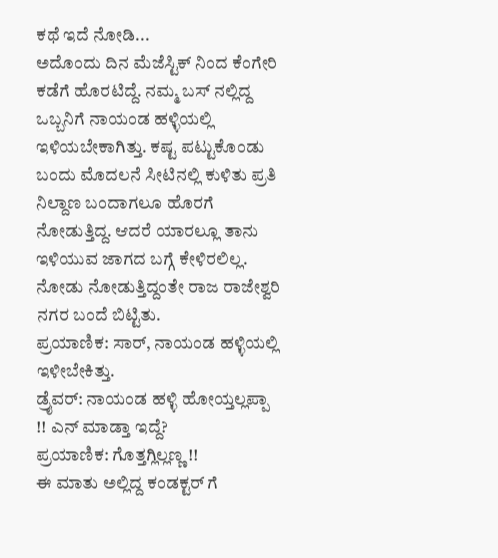ಕಥೆ ಇದೆ ನೋಡಿ...
ಅದೊಂದು ದಿನ ಮೆಜೆಸ್ಟಿಕ್ ನಿಂದ ಕೆಂಗೇರಿ ಕಡೆಗೆ ಹೊರಟಿದ್ದೆ. ನಮ್ಮ ಬಸ್ ನಲ್ಲಿದ್ದ ಒಬ್ಬನಿಗೆ ನಾಯಂಡ ಹಳ್ಳಿಯಲ್ಲಿ ಇಳಿಯಬೇಕಾಗಿತ್ತು. ಕಷ್ಟ ಪಟ್ಟುಕೊಂಡು ಬಂದು ಮೊದಲನೆ ಸೀಟಿನಲ್ಲಿ ಕುಳಿತು ಪ್ರತಿ ನಿಲ್ದಾಣ ಬಂದಾಗಲೂ ಹೊರಗೆ ನೋಡುತ್ತಿದ್ದ. ಆದರೆ ಯಾರಲ್ಲೂ ತಾನು ಇಳಿಯುವ ಜಾಗದ ಬಗ್ಗೆ ಕೇಳಿರಲಿಲ್ಲ. ನೋಡು ನೋಡುತ್ತಿದ್ದಂತೇ ರಾಜ ರಾಜೇಶ್ವರಿ ನಗರ ಬಂದೆ ಬಿಟ್ಟಿತು.
ಪ್ರಯಾಣಿಕ: ಸಾರ್, ನಾಯಂಡ ಹಳ್ಳಿಯಲ್ಲಿ ಇಳೀಬೇಕಿತ್ತು.
ಡ್ರೈವರ್: ನಾಯಂಡ ಹಳ್ಳಿ ಹೋಯ್ತಲ್ಲಪ್ಪಾ !! ಎನ್ ಮಾಡ್ತಾ ಇದ್ದೆ?
ಪ್ರಯಾಣಿಕ: ಗೊತ್ತಗ್ಲಿಲ್ಲಣ್ಣ !!
ಈ ಮಾತು ಅಲ್ಲಿದ್ದ ಕಂಡಕ್ಟರ್ ಗೆ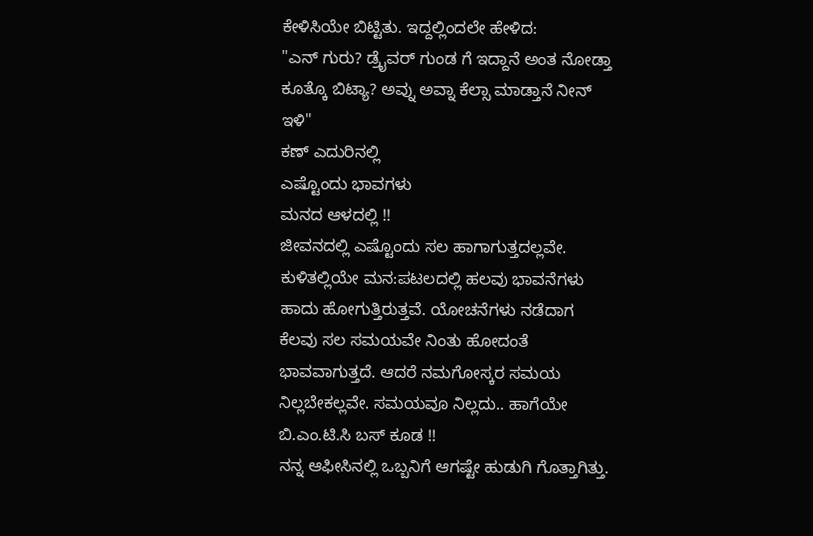ಕೇಳಿಸಿಯೇ ಬಿಟ್ಟಿತು. ಇದ್ದಲ್ಲಿಂದಲೇ ಹೇಳಿದ:
"ಎನ್ ಗುರು? ಡ್ರೈವರ್ ಗುಂಡ ಗೆ ಇದ್ದಾನೆ ಅಂತ ನೋಡ್ತಾ ಕೂತ್ಕೊ ಬಿಟ್ಯಾ? ಅವ್ನು ಅವ್ನಾ ಕೆಲ್ಸಾ ಮಾಡ್ತಾನೆ ನೀನ್ ಇಳಿ"
ಕಣ್ ಎದುರಿನಲ್ಲಿ
ಎಷ್ಟೊಂದು ಭಾವಗಳು
ಮನದ ಆಳದಲ್ಲಿ !!
ಜೀವನದಲ್ಲಿ ಎಷ್ಟೊಂದು ಸಲ ಹಾಗಾಗುತ್ತದಲ್ಲವೇ. ಕುಳಿತಲ್ಲಿಯೇ ಮನ:ಪಟಲದಲ್ಲಿ ಹಲವು ಭಾವನೆಗಳು ಹಾದು ಹೋಗುತ್ತಿರುತ್ತವೆ. ಯೋಚನೆಗಳು ನಡೆದಾಗ ಕೆಲವು ಸಲ ಸಮಯವೇ ನಿಂತು ಹೋದಂತೆ ಭಾವವಾಗುತ್ತದೆ. ಆದರೆ ನಮಗೋಸ್ಕರ ಸಮಯ ನಿಲ್ಲಬೇಕಲ್ಲವೇ. ಸಮಯವೂ ನಿಲ್ಲದು.. ಹಾಗೆಯೇ ಬಿ.ಎಂ.ಟಿ.ಸಿ ಬಸ್ ಕೂಡ !!
ನನ್ನ ಆಫೀಸಿನಲ್ಲಿ ಒಬ್ಬನಿಗೆ ಆಗಷ್ಟೇ ಹುಡುಗಿ ಗೊತ್ತಾಗಿತ್ತು.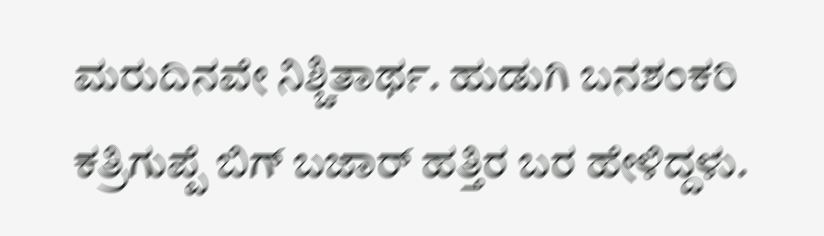ಮರುದಿನವೇ ನಿಶ್ಚಿತಾರ್ಥ. ಹುಡುಗಿ ಬನಶಂಕರಿ ಕತ್ರಿಗುಪ್ಪೆ ಬಿಗ್ ಬಜಾರ್ ಹತ್ತಿರ ಬರ ಹೇಳಿದ್ದಳು.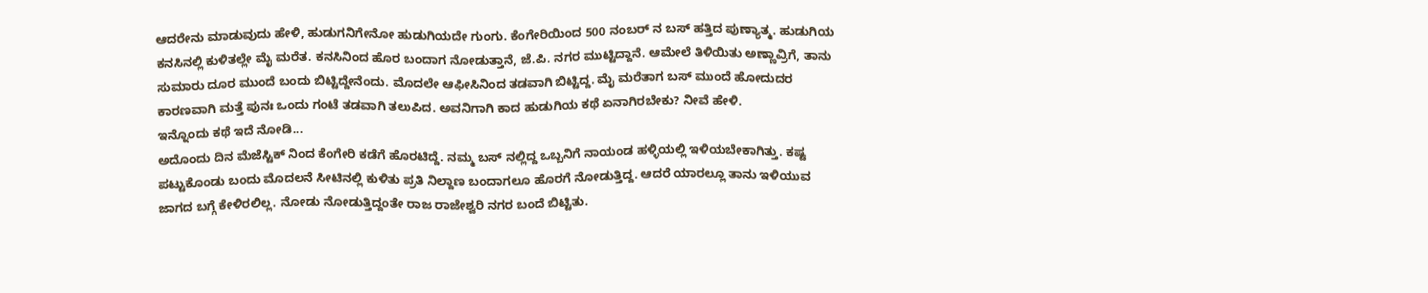ಆದರೇನು ಮಾಡುವುದು ಹೇಳಿ, ಹುಡುಗನಿಗೇನೋ ಹುಡುಗಿಯದೇ ಗುಂಗು. ಕೆಂಗೇರಿಯಿಂದ 500 ನಂಬರ್ ನ ಬಸ್ ಹತ್ತಿದ ಪುಣ್ಯಾತ್ಮ. ಹುಡುಗಿಯ ಕನಸಿನಲ್ಲಿ ಕುಳಿತಲ್ಲೇ ಮೈ ಮರೆತ. ಕನಸಿನಿಂದ ಹೊರ ಬಂದಾಗ ನೋಡುತ್ತಾನೆ, ಜೆ.ಪಿ. ನಗರ ಮುಟ್ಟಿದ್ದಾನೆ. ಆಮೇಲೆ ತಿಳಿಯಿತು ಅಣ್ಣಾವ್ರಿಗೆ, ತಾನು ಸುಮಾರು ದೂರ ಮುಂದೆ ಬಂದು ಬಿಟ್ಟಿದ್ದೇನೆಂದು. ಮೊದಲೇ ಆಫೀಸಿನಿಂದ ತಡವಾಗಿ ಬಿಟ್ಟಿದ್ದ. ಮೈ ಮರೆತಾಗ ಬಸ್ ಮುಂದೆ ಹೋದುದರ ಕಾರಣವಾಗಿ ಮತ್ತೆ ಪುನಃ ಒಂದು ಗಂಟೆ ತಡವಾಗಿ ತಲುಪಿದ. ಅವನಿಗಾಗಿ ಕಾದ ಹುಡುಗಿಯ ಕಥೆ ಏನಾಗಿರಬೇಕು? ನೀವೆ ಹೇಳಿ.
ಇನ್ನೊಂದು ಕಥೆ ಇದೆ ನೋಡಿ...
ಅದೊಂದು ದಿನ ಮೆಜೆಸ್ಟಿಕ್ ನಿಂದ ಕೆಂಗೇರಿ ಕಡೆಗೆ ಹೊರಟಿದ್ದೆ. ನಮ್ಮ ಬಸ್ ನಲ್ಲಿದ್ದ ಒಬ್ಬನಿಗೆ ನಾಯಂಡ ಹಳ್ಳಿಯಲ್ಲಿ ಇಳಿಯಬೇಕಾಗಿತ್ತು. ಕಷ್ಟ ಪಟ್ಟುಕೊಂಡು ಬಂದು ಮೊದಲನೆ ಸೀಟಿನಲ್ಲಿ ಕುಳಿತು ಪ್ರತಿ ನಿಲ್ದಾಣ ಬಂದಾಗಲೂ ಹೊರಗೆ ನೋಡುತ್ತಿದ್ದ. ಆದರೆ ಯಾರಲ್ಲೂ ತಾನು ಇಳಿಯುವ ಜಾಗದ ಬಗ್ಗೆ ಕೇಳಿರಲಿಲ್ಲ. ನೋಡು ನೋಡುತ್ತಿದ್ದಂತೇ ರಾಜ ರಾಜೇಶ್ವರಿ ನಗರ ಬಂದೆ ಬಿಟ್ಟಿತು.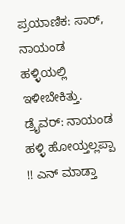ಪ್ರಯಾಣಿಕ: ಸಾರ್, ನಾಯಂಡ ಹಳ್ಳಿಯಲ್ಲಿ ಇಳೀಬೇಕಿತ್ತು.
ಡ್ರೈವರ್: ನಾಯಂಡ ಹಳ್ಳಿ ಹೋಯ್ತಲ್ಲಪ್ಪಾ !! ಎನ್ ಮಾಡ್ತಾ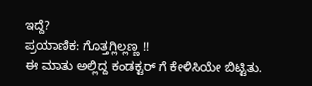ಇದ್ದೆ?
ಪ್ರಯಾಣಿಕ: ಗೊತ್ತಗ್ಲಿಲ್ಲಣ್ಣ !!
ಈ ಮಾತು ಅಲ್ಲಿದ್ದ ಕಂಡಕ್ಟರ್ ಗೆ ಕೇಳಿಸಿಯೇ ಬಿಟ್ಟಿತು.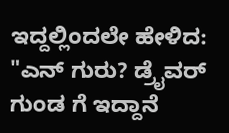ಇದ್ದಲ್ಲಿಂದಲೇ ಹೇಳಿದ:
"ಎನ್ ಗುರು? ಡ್ರೈವರ್ ಗುಂಡ ಗೆ ಇದ್ದಾನೆ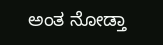ಅಂತ ನೋಡ್ತಾ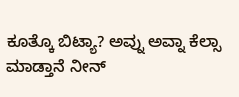ಕೂತ್ಕೊ ಬಿಟ್ಯಾ? ಅವ್ನು ಅವ್ನಾ ಕೆಲ್ಸಾ ಮಾಡ್ತಾನೆ ನೀನ್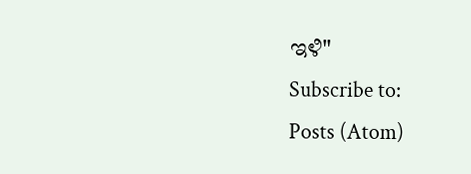ಇಳಿ"
Subscribe to:
Posts (Atom)